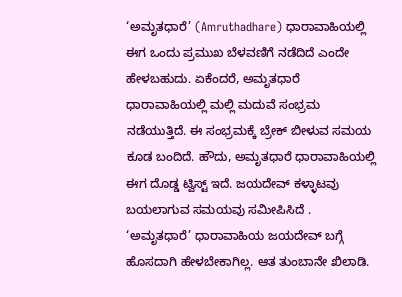‘ಅಮೃತಧಾರೆ’ (Amruthadhare) ಧಾರಾವಾಹಿಯಲ್ಲಿ ಈಗ ಒಂದು ಪ್ರಮುಖ ಬೆಳವಣಿಗೆ ನಡೆದಿದೆ ಎಂದೇ ಹೇಳಬಹುದು. ಏಕೆಂದರೆ, ಅಮೃತಧಾರೆ ಧಾರಾವಾಹಿಯಲ್ಲಿ ಮಲ್ಲಿ ಮದುವೆ ಸಂಭ್ರಮ ನಡೆಯುತ್ತಿದೆ. ಈ ಸಂಭ್ರಮಕ್ಕೆ ಬ್ರೇಕ್ ಬೀಳುವ ಸಮಯ ಕೂಡ ಬಂದಿದೆ. ಹೌದು, ಅಮೃತಧಾರೆ ಧಾರಾವಾಹಿಯಲ್ಲಿ ಈಗ ದೊಡ್ಡ ಟ್ವಿಸ್ಟ್ ಇದೆ. ಜಯದೇವ್ ಕಳ್ಳಾಟವು ಬಯಲಾಗುವ ಸಮಯವು ಸಮೀಪಿಸಿದೆ .
‘ಅಮೃತಧಾರೆ’ ಧಾರಾವಾಹಿಯ ಜಯದೇವ್ ಬಗ್ಗೆ ಹೊಸದಾಗಿ ಹೇಳಬೇಕಾಗಿಲ್ಲ. ಆತ ತುಂಬಾನೇ ಖಿಲಾಡಿ.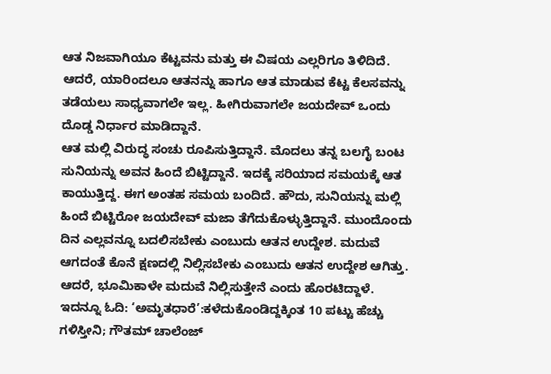ಆತ ನಿಜವಾಗಿಯೂ ಕೆಟ್ಟವನು ಮತ್ತು ಈ ವಿಷಯ ಎಲ್ಲರಿಗೂ ತಿಳಿದಿದೆ. ಆದರೆ, ಯಾರಿಂದಲೂ ಆತನನ್ನು ಹಾಗೂ ಆತ ಮಾಡುವ ಕೆಟ್ಟ ಕೆಲಸವನ್ನು ತಡೆಯಲು ಸಾಧ್ಯವಾಗಲೇ ಇಲ್ಲ. ಹೀಗಿರುವಾಗಲೇ ಜಯದೇವ್ ಒಂದು ದೊಡ್ಡ ನಿರ್ಧಾರ ಮಾಡಿದ್ದಾನೆ.
ಆತ ಮಲ್ಲಿ ವಿರುದ್ಧ ಸಂಚು ರೂಪಿಸುತ್ತಿದ್ದಾನೆ. ಮೊದಲು ತನ್ನ ಬಲಗೈ ಬಂಟ ಸುನಿಯನ್ನು ಅವನ ಹಿಂದೆ ಬಿಟ್ಟಿದ್ದಾನೆ. ಇದಕ್ಕೆ ಸರಿಯಾದ ಸಮಯಕ್ಕೆ ಆತ ಕಾಯುತ್ತಿದ್ದ. ಈಗ ಅಂತಹ ಸಮಯ ಬಂದಿದೆ. ಹೌದು, ಸುನಿಯನ್ನು ಮಲ್ಲಿ ಹಿಂದೆ ಬಿಟ್ಟಿರೋ ಜಯದೇವ್ ಮಜಾ ತೆಗೆದುಕೊಳ್ಳುತ್ತಿದ್ದಾನೆ. ಮುಂದೊಂದು ದಿನ ಎಲ್ಲವನ್ನೂ ಬದಲಿಸಬೇಕು ಎಂಬುದು ಆತನ ಉದ್ದೇಶ. ಮದುವೆ ಆಗದಂತೆ ಕೊನೆ ಕ್ಷಣದಲ್ಲಿ ನಿಲ್ಲಿಸಬೇಕು ಎಂಬುದು ಆತನ ಉದ್ದೇಶ ಆಗಿತ್ತು. ಆದರೆ, ಭೂಮಿಕಾಳೇ ಮದುವೆ ನಿಲ್ಲಿಸುತ್ತೇನೆ ಎಂದು ಹೊರಟಿದ್ದಾಳೆ.
ಇದನ್ನೂ ಓದಿ: ‘ಅಮೃತಧಾರೆ’:ಕಳೆದುಕೊಂಡಿದ್ದಕ್ಕಿಂತ 10 ಪಟ್ಟು ಹೆಚ್ಚು ಗಳಿಸ್ತೀನಿ; ಗೌತಮ್ ಚಾಲೆಂಜ್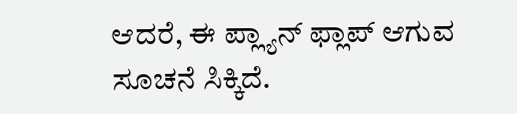ಆದರೆ, ಈ ಪ್ಲ್ಯಾನ್ ಫ್ಲಾಪ್ ಆಗುವ ಸೂಚನೆ ಸಿಕ್ಕಿದೆ.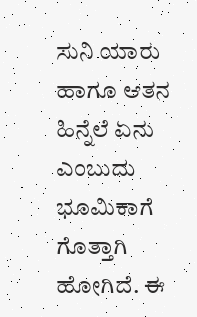ಸುನಿ ಯಾರು ಹಾಗೂ ಆತನ ಹಿನ್ನೆಲೆ ಏನು ಎಂಬುದು ಭೂಮಿಕಾಗೆ ಗೊತ್ತಾಗಿ ಹೋಗಿದೆ. ಈ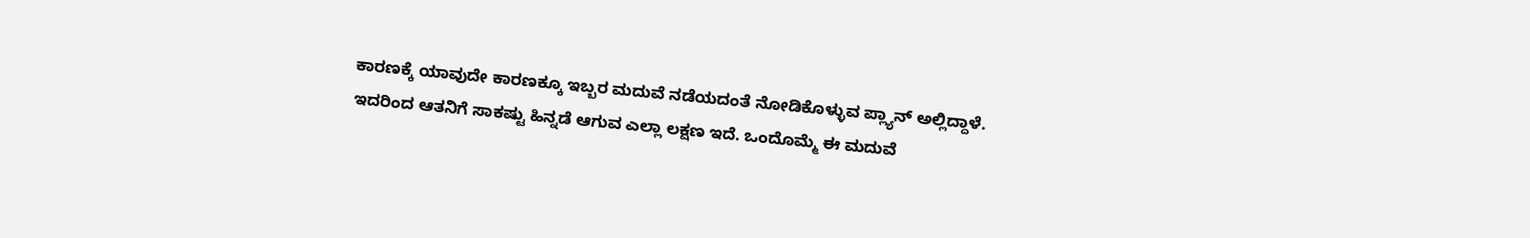ಕಾರಣಕ್ಕೆ ಯಾವುದೇ ಕಾರಣಕ್ಕೂ ಇಬ್ಬರ ಮದುವೆ ನಡೆಯದಂತೆ ನೋಡಿಕೊಳ್ಳುವ ಪ್ಲ್ಯಾನ್ ಅಲ್ಲಿದ್ದಾಳೆ. ಇದರಿಂದ ಆತನಿಗೆ ಸಾಕಷ್ಟು ಹಿನ್ನಡೆ ಆಗುವ ಎಲ್ಲಾ ಲಕ್ಷಣ ಇದೆ. ಒಂದೊಮ್ಮೆ ಈ ಮದುವೆ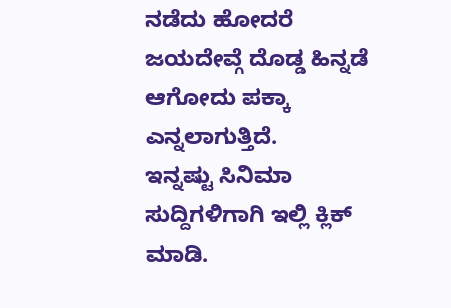ನಡೆದು ಹೋದರೆ ಜಯದೇವ್ಗೆ ದೊಡ್ಡ ಹಿನ್ನಡೆ ಆಗೋದು ಪಕ್ಕಾ ಎನ್ನಲಾಗುತ್ತಿದೆ.
ಇನ್ನಷ್ಟು ಸಿನಿಮಾ ಸುದ್ದಿಗಳಿಗಾಗಿ ಇಲ್ಲಿ ಕ್ಲಿಕ್ ಮಾಡಿ.